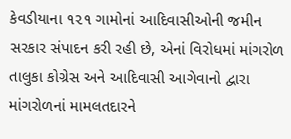કેવડીયાના ૧૨૧ ગામોનાં આદિવાસીઓની જમીન સરકાર સંપાદન કરી રહી છે, એનાં વિરોધમાં માંગરોળ તાલુકા કોગ્રેસ અને આદિવાસી આગેવાનો દ્વારા માંગરોળનાં મામલતદારને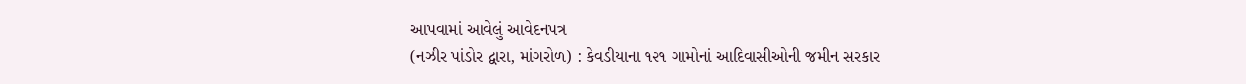આપવામાં આવેલું આવેદનપત્ર
(નઝીર પાંડોર દ્વારા, માંગરોળ) : કેવડીયાના ૧૨૧ ગામોનાં આદિવાસીઓની જમીન સરકાર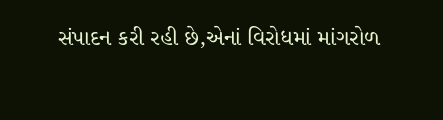સંપાદન કરી રહી છે,એનાં વિરોધમાં માંગરોળ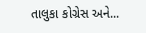તાલુકા કોગ્રેસ અને...